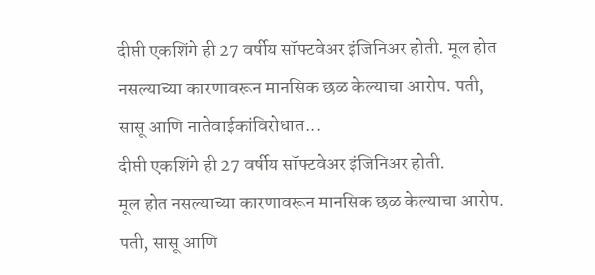दीप्ती एकशिंगे ही 27 वर्षीय सॉफ्टवेअर इंजिनिअर होती. मूल होत नसल्याच्या कारणावरून मानसिक छळ केल्याचा आरोप. पती, सासू आणि नातेवाईकांविरोधात...
दीप्ती एकशिंगे ही 27 वर्षीय सॉफ्टवेअर इंजिनिअर होती.
मूल होत नसल्याच्या कारणावरून मानसिक छळ केल्याचा आरोप.
पती, सासू आणि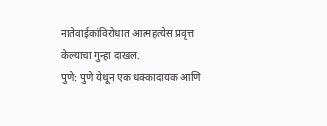नातेवाईकांविरोधात आत्महत्येस प्रवृत्त केल्याचा गुन्हा दाखल.
पुणे: पुणे येथून एक धक्कादायक आणि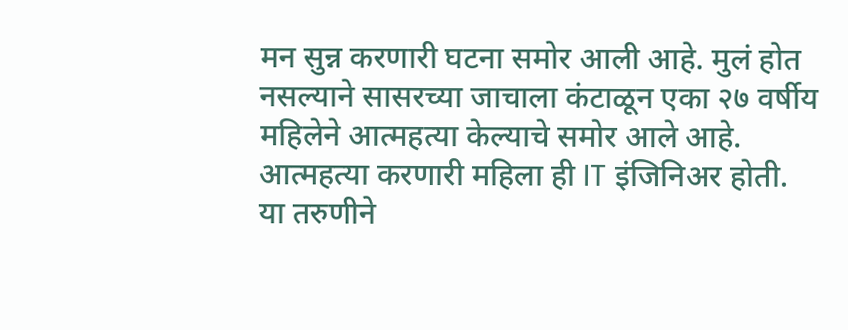मन सुन्न करणारी घटना समोर आली आहे. मुलं होत नसल्याने सासरच्या जाचाला कंटाळून एका २७ वर्षीय महिलेने आत्महत्या केल्याचे समोर आले आहे. आत्महत्या करणारी महिला ही IT इंजिनिअर होती. या तरुणीने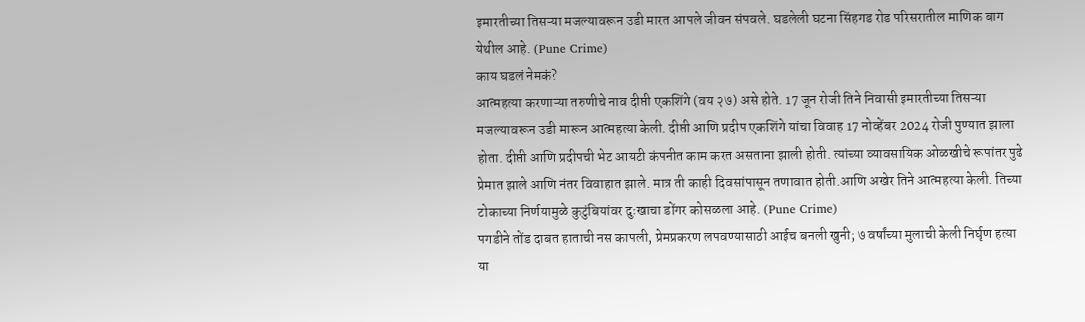इमारतीच्या तिसऱ्या मजल्यावरून उडी मारत आपले जीवन संपवले. घडलेली घटना सिंहगड रोड परिसरातील माणिक बाग येथील आहे. (Pune Crime)
काय घडलं नेमकं?
आत्महत्या करणाऱ्या तरुणीचे नाव दीप्ती एकशिंगे (वय २७) असे होते. 17 जून रोजी तिने निवासी इमारतीच्या तिसऱ्या मजल्यावरून उडी मारून आत्महत्या केली. दीप्ती आणि प्रदीप एकशिंगे यांचा विवाह 17 नोव्हेंबर 2024 रोजी पुण्यात झाला होता. दीप्ती आणि प्रदीपची भेट आयटी कंपनीत काम करत असताना झाली होती. त्यांच्या व्यावसायिक ओळखीचे रूपांतर पुढे प्रेमात झाले आणि नंतर विवाहात झाले. मात्र ती काही दिवसांपासून तणावात होती.आणि अखेर तिने आत्महत्या केली. तिच्या टोकाच्या निर्णयामुळे कुटुंबियांवर दुःखाचा डोंगर कोसळला आहे. (Pune Crime)
पगडीने तोंड दाबत हाताची नस कापली, प्रेमप्रकरण लपवण्यासाठी आईच बनली खुनी; ७ वर्षांच्या मुलाची केली निर्घृण हत्या
या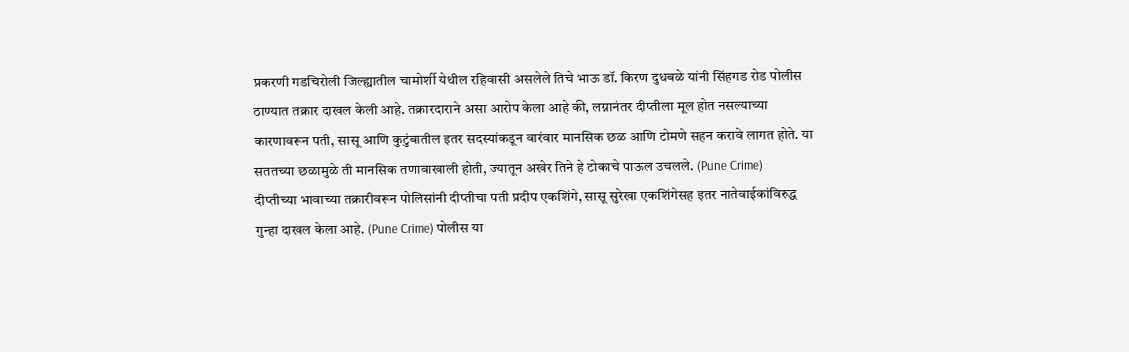प्रकरणी गडचिरोली जिल्ह्यातील चामोर्शी येथील रहिवासी असलेले तिचे भाऊ डॉ. किरण दुधबळे यांनी सिंहगड रोड पोलीस ठाण्यात तक्रार दाखल केली आहे. तक्रारदाराने असा आरोप केला आहे की, लग्नानंतर दीप्तीला मूल होत नसल्याच्या कारणावरून पती, सासू आणि कुटुंबातील इतर सदस्यांकडून वारंवार मानसिक छळ आणि टोमणे सहन करावे लागत होते. या सततच्या छळामुळे ती मानसिक तणावाखाली होती, ज्यातून अखेर तिने हे टोकाचे पाऊल उचलले. (Pune Crime)
दीप्तीच्या भावाच्या तक्रारीवरून पोलिसांनी दीप्तीचा पती प्रदीप एकशिंगे, सासू सुरेखा एकशिंगेसह इतर नातेवाईकांविरुद्ध गुन्हा दाखल केला आहे. (Pune Crime) पोलीस या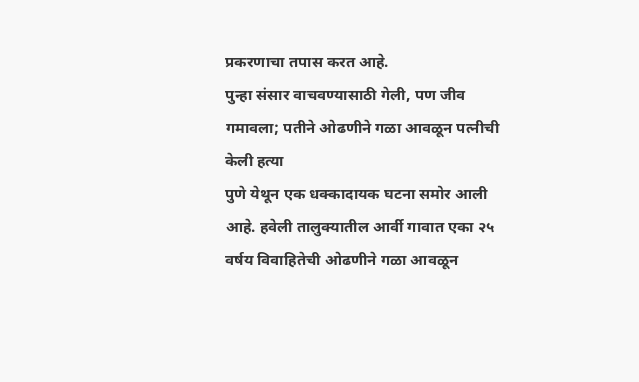प्रकरणाचा तपास करत आहे.
पुन्हा संसार वाचवण्यासाठी गेली, पण जीव गमावला; पतीने ओढणीने गळा आवळून पत्नीची केली हत्या
पुणे येथून एक धक्कादायक घटना समोर आली आहे. हवेली तालुक्यातील आर्वी गावात एका २५ वर्षय विवाहितेची ओढणीने गळा आवळून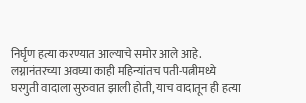निर्घृण हत्या करण्यात आल्याचे समोर आले आहे. लग्नानंतरच्या अवघ्या काही महिन्यांतच पती-पत्नीमध्ये घरगुती वादाला सुरुवात झाली होती, याच वादातून ही हत्या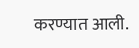करण्यात आली.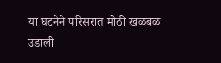या घटनेने परिसरात मोठी खळबळ उडाली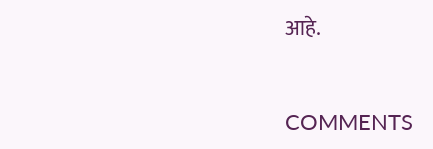आहे.


COMMENTS